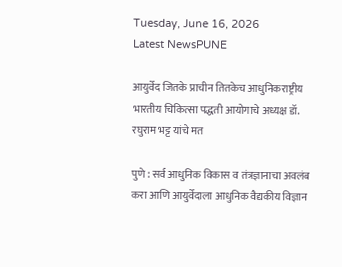Tuesday, June 16, 2026
Latest NewsPUNE

आयुर्वेद जितके प्राचीन तितकेच आधुनिकराष्ट्रीय भारतीय चिकित्सा पद्धती आयोगाचे अध्यक्ष डॉ. रघुराम भट्ट यांचे मत

पुणे : सर्व आधुनिक विकास व तंत्रज्ञानाचा अवलंब करा आणि आयुर्वेदाला आधुनिक वैद्यकीय विज्ञान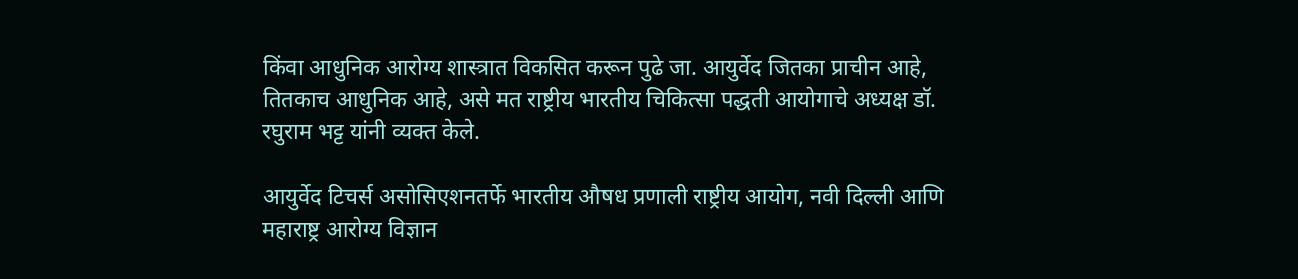किंवा आधुनिक आरोग्य शास्त्रात विकसित करून पुढे जा. आयुर्वेद जितका प्राचीन आहे, तितकाच आधुनिक आहे, असे मत राष्ट्रीय भारतीय चिकित्सा पद्धती आयोगाचे अध्यक्ष डॉ. रघुराम भट्ट यांनी व्यक्त केले.

आयुर्वेद टिचर्स असोसिएशनतर्फे भारतीय औषध प्रणाली राष्ट्रीय आयोग, नवी दिल्ली आणि महाराष्ट्र आरोग्य विज्ञान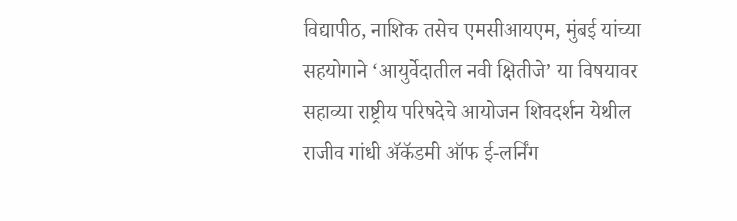विद्यापीठ, नाशिक तसेच एमसीआयएम, मुंबई यांच्या सहयोगाने ‘आयुर्वेदातील नवी क्षितीजे’ या विषयावर सहाव्या राष्ट्रीय परिषदेचे आयोजन शिवदर्शन येथील राजीव गांधी अ‍ॅकॅडमी ऑफ ई-लर्निंग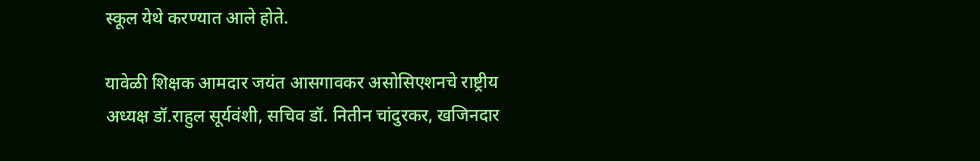स्कूल येथे करण्यात आले होते.

यावेळी शिक्षक आमदार जयंत आसगावकर असोसिएशनचे राष्ट्रीय अध्यक्ष डॉ.राहुल सूर्यवंशी, सचिव डॉ. नितीन चांदुरकर, खजिनदार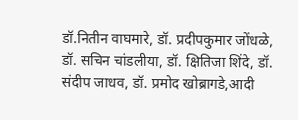डॉ.नितीन वाघमारे, डॉ. प्रदीपकुमार जोंधळे, डॉ. सचिन चांडलीया, डॉ. क्षितिजा शिंदे, डॉ. संदीप जाधव, डॉ. प्रमोद खोब्रागडे,आदी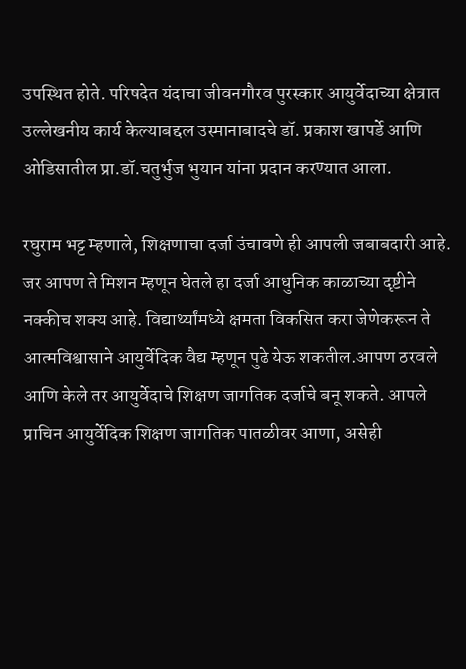उपस्थित होते. परिषदेत यंदाचा जीवनगौरव पुरस्कार आयुर्वेदाच्या क्षेत्रात उल्लेखनीय कार्य केल्याबद्दल उस्मानाबादचे डॉ. प्रकाश खापर्डे आणि ओडिसातील प्रा.डॉ.चतुर्भुज भुयान यांना प्रदान करण्यात आला.

रघुराम भट्ट म्हणाले, शिक्षणाचा दर्जा उंचावणे ही आपली जबाबदारी आहे. जर आपण ते मिशन म्हणून घेतले हा दर्जा आधुनिक काळाच्या दृष्टीने नक्कीच शक्य आहे. विद्यार्थ्यांमध्ये क्षमता विकसित करा जेणेकरून ते आत्मविश्वासाने आयुर्वेदिक वैद्य म्हणून पुढे येऊ शकतील.आपण ठरवले आणि केले तर आयुर्वेदाचे शिक्षण जागतिक दर्जाचे बनू शकते. आपले प्राचिन आयुर्वेदिक शिक्षण जागतिक पातळीवर आणा, असेही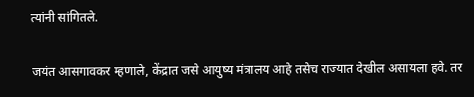त्यांनी सांगितले.

जयंत आसगावकर म्हणाले, केंद्रात जसे आयुष्य मंत्रालय आहे तसेच राज्यात देखील असायला हवे. तर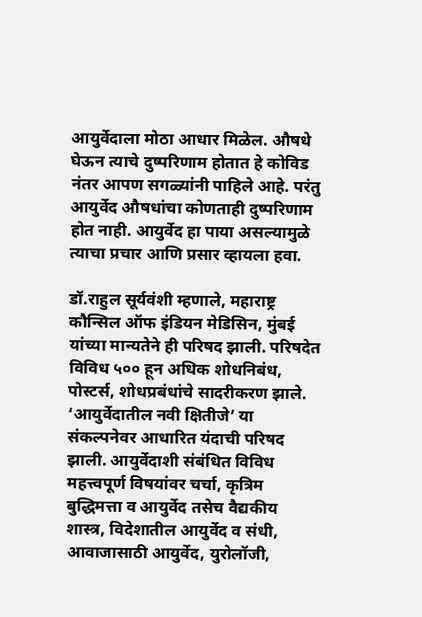आयुर्वेदाला मोठा आधार मिळेल. औषधे घेऊन त्याचे दुष्परिणाम होतात हे कोविड नंतर आपण सगळ्यांनी पाहिले आहे. परंतु आयुर्वेद औषधांचा कोणताही दुष्परिणाम होत नाही. आयुर्वेद हा पाया असल्यामुळे त्याचा प्रचार आणि प्रसार व्हायला हवा.

डॉ.राहुल सूर्यवंशी म्हणाले, महाराष्ट्र कौन्सिल ऑफ इंडियन मेडिसिन, मुंबई यांच्या मान्यतेने ही परिषद झाली. परिषदेत विविध ५०० हून अधिक शोधनिबंध, पोस्टर्स, शोधप्रबंधांचे सादरीकरण झाले. ‘आयुर्वेदातील नवी क्षितीजे’ या संकल्पनेवर आधारित यंदाची परिषद झाली. आयुर्वेदाशी संबंधित विविध महत्त्वपूर्ण विषयांवर चर्चा, कृत्रिम बुद्धिमत्ता व आयुर्वेद तसेच वैद्यकीय शास्त्र, विदेशातील आयुर्वेद व संधी, आवाजासाठी आयुर्वेद, युरोलॉजी,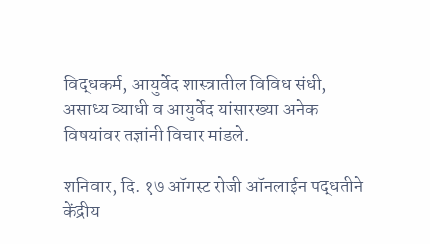विद्धकर्म, आयुर्वेद शास्त्रातील विविध संधी, असाध्य व्याधी व आयुर्वेद यांसारख्या अनेक विषयांवर तज्ञांनी विचार मांडले.

शनिवार, दि. १७ ऑगस्ट रोजी ऑनलाईन पद्धतीने केंद्रीय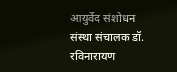आयुर्वेद संशोधन संस्था संचालक डॉ. रविनारायण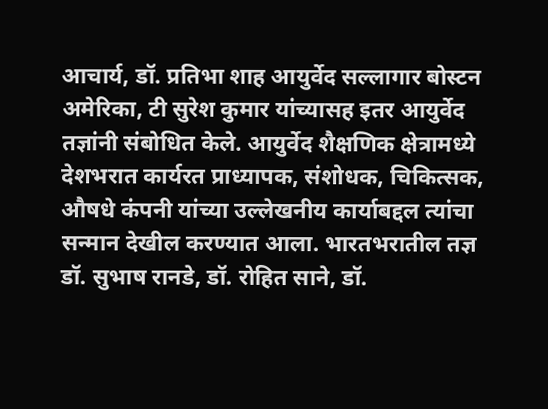आचार्य, डॉ. प्रतिभा शाह आयुर्वेद सल्लागार बोस्टन अमेरिका, टी सुरेश कुमार यांच्यासह इतर आयुर्वेद तज्ञांनी संबोधित केले. आयुर्वेद शैक्षणिक क्षेत्रामध्ये देशभरात कार्यरत प्राध्यापक, संशोधक, चिकित्सक, औषधे कंपनी यांच्या उल्लेखनीय कार्याबद्दल त्यांचा सन्मान देखील करण्यात आला. भारतभरातील तज्ञ डॉ. सुभाष रानडे, डॉ. रोहित साने, डॉ.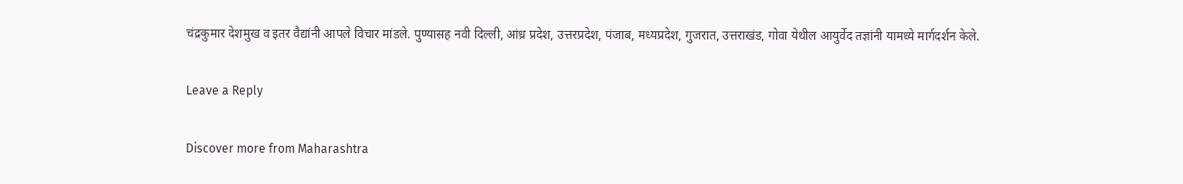चंद्रकुमार देशमुख व इतर वैद्यांनी आपले विचार मांडले. पुण्यासह नवी दिल्ली, आंध्र प्रदेश, उत्तरप्रदेश, पंजाब, मध्यप्रदेश, गुजरात, उत्तराखंड, गोवा येथील आयुर्वेद तज्ञांनी यामध्ये मार्गदर्शन केले.

Leave a Reply

Discover more from Maharashtra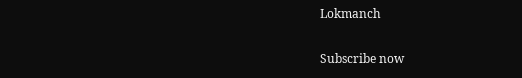Lokmanch

Subscribe now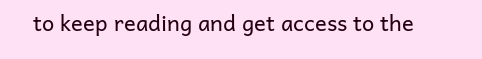to keep reading and get access to the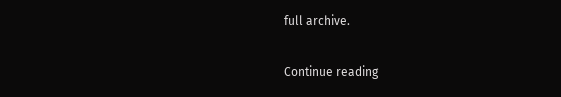full archive.

Continue reading